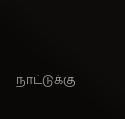நாட்டுக்கு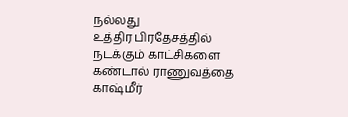நல்லது
உத்திர பிரதேசத்தில் நடக்கும் காட்சிகளை கண்டால் ராணுவத்தை காஷ்மீர்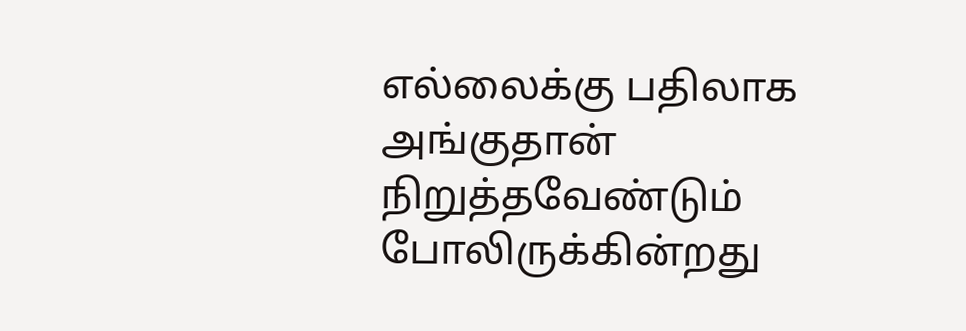எல்லைக்கு பதிலாக அங்குதான் நிறுத்தவேண்டும் போலிருக்கின்றது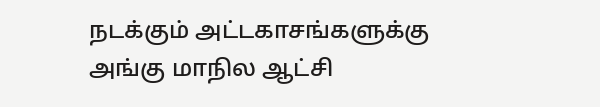நடக்கும் அட்டகாசங்களுக்கு அங்கு மாநில ஆட்சி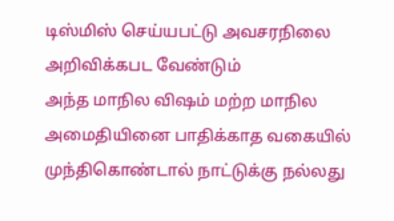டிஸ்மிஸ் செய்யபட்டு அவசரநிலை அறிவிக்கபட வேண்டும்
அந்த மாநில விஷம் மற்ற மாநில அமைதியினை பாதிக்காத வகையில் முந்திகொண்டால் நாட்டுக்கு நல்லது